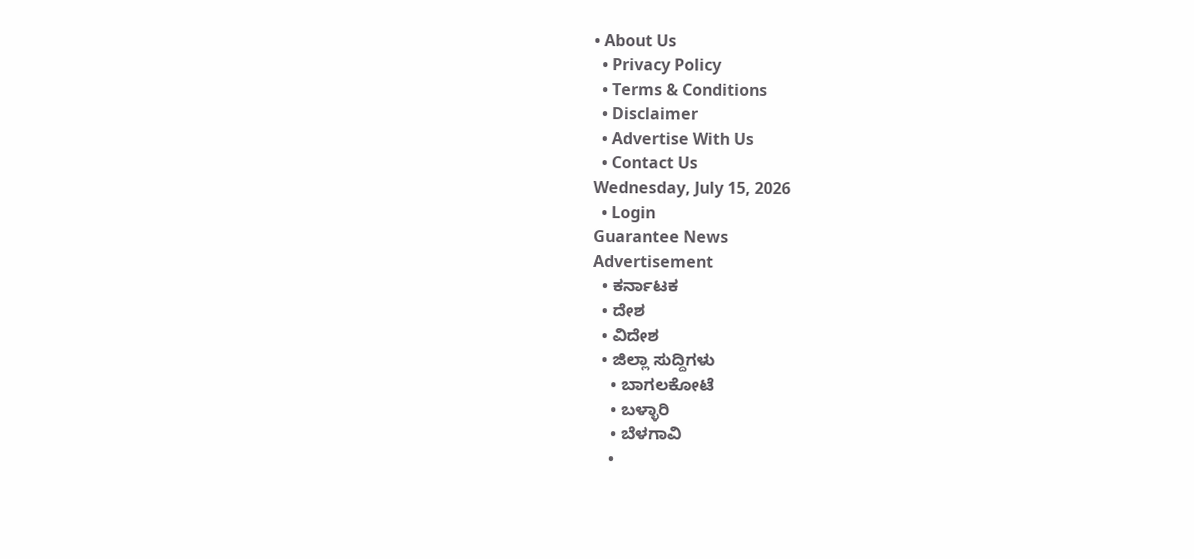• About Us
  • Privacy Policy
  • Terms & Conditions
  • Disclaimer
  • Advertise With Us
  • Contact Us
Wednesday, July 15, 2026
  • Login
Guarantee News
Advertisement
  • ಕರ್ನಾಟಕ
  • ದೇಶ
  • ವಿದೇಶ
  • ಜಿಲ್ಲಾ ಸುದ್ದಿಗಳು
    • ಬಾಗಲಕೋಟೆ
    • ಬಳ್ಳಾರಿ
    • ಬೆಳಗಾವಿ
    •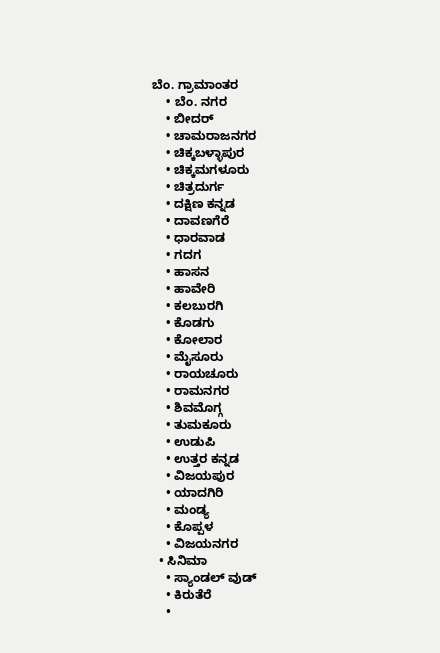ಬೆಂ. ಗ್ರಾಮಾಂತರ
    • ಬೆಂ. ನಗರ
    • ಬೀದರ್
    • ಚಾಮರಾಜನಗರ
    • ಚಿಕ್ಕಬಳ್ಳಾಪುರ
    • ಚಿಕ್ಕಮಗಳೂರು
    • ಚಿತ್ರದುರ್ಗ
    • ದಕ್ಷಿಣ ಕನ್ನಡ
    • ದಾವಣಗೆರೆ
    • ಧಾರವಾಡ
    • ಗದಗ
    • ಹಾಸನ
    • ಹಾವೇರಿ
    • ಕಲಬುರಗಿ
    • ಕೊಡಗು
    • ಕೋಲಾರ
    • ಮೈಸೂರು
    • ರಾಯಚೂರು
    • ರಾಮನಗರ
    • ಶಿವಮೊಗ್ಗ
    • ತುಮಕೂರು
    • ಉಡುಪಿ
    • ಉತ್ತರ ಕನ್ನಡ
    • ವಿಜಯಪುರ
    • ಯಾದಗಿರಿ
    • ಮಂಡ್ಯ
    • ಕೊಪ್ಪಳ
    • ವಿಜಯನಗರ
  • ಸಿನಿಮಾ
    • ಸ್ಯಾಂಡಲ್ ವುಡ್
    • ಕಿರುತೆರೆ
    •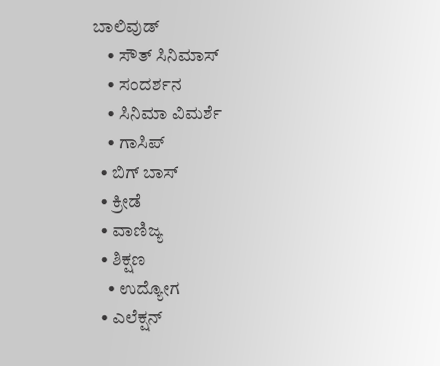ಬಾಲಿವುಡ್
    • ಸೌತ್ ಸಿನಿಮಾಸ್
    • ಸಂದರ್ಶನ
    • ಸಿನಿಮಾ ವಿಮರ್ಶೆ
    • ಗಾಸಿಪ್
  • ಬಿಗ್ ಬಾಸ್
  • ಕ್ರೀಡೆ
  • ವಾಣಿಜ್ಯ
  • ಶಿಕ್ಷಣ
    • ಉದ್ಯೋಗ
  • ಎಲೆಕ್ಷನ್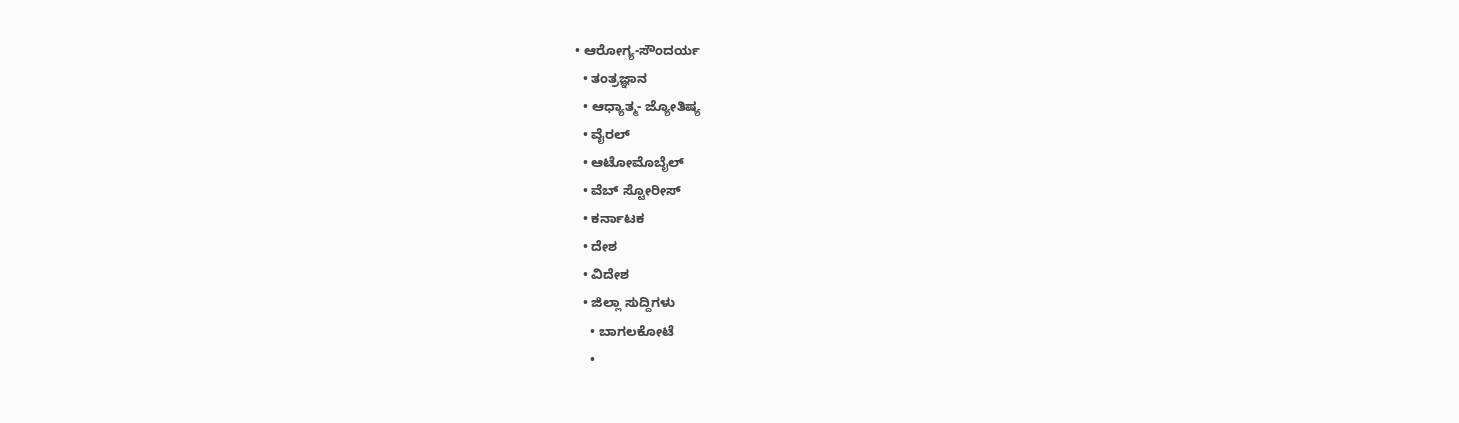• ಆರೋಗ್ಯ-ಸೌಂದರ್ಯ
  • ತಂತ್ರಜ್ಞಾನ
  • ಆಧ್ಯಾತ್ಮ- ಜ್ಯೋತಿಷ್ಯ
  • ವೈರಲ್
  • ಆಟೋಮೊಬೈಲ್
  • ವೆಬ್ ಸ್ಟೋರೀಸ್
  • ಕರ್ನಾಟಕ
  • ದೇಶ
  • ವಿದೇಶ
  • ಜಿಲ್ಲಾ ಸುದ್ದಿಗಳು
    • ಬಾಗಲಕೋಟೆ
    •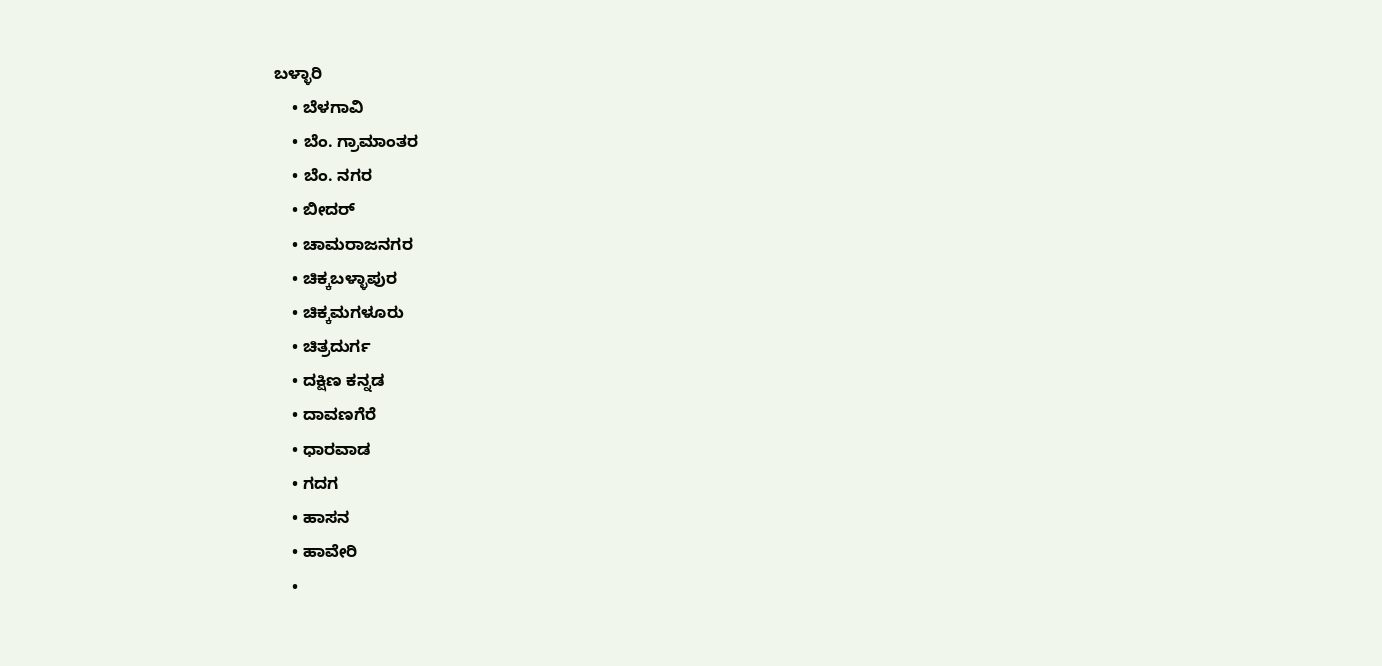ಬಳ್ಳಾರಿ
    • ಬೆಳಗಾವಿ
    • ಬೆಂ. ಗ್ರಾಮಾಂತರ
    • ಬೆಂ. ನಗರ
    • ಬೀದರ್
    • ಚಾಮರಾಜನಗರ
    • ಚಿಕ್ಕಬಳ್ಳಾಪುರ
    • ಚಿಕ್ಕಮಗಳೂರು
    • ಚಿತ್ರದುರ್ಗ
    • ದಕ್ಷಿಣ ಕನ್ನಡ
    • ದಾವಣಗೆರೆ
    • ಧಾರವಾಡ
    • ಗದಗ
    • ಹಾಸನ
    • ಹಾವೇರಿ
    •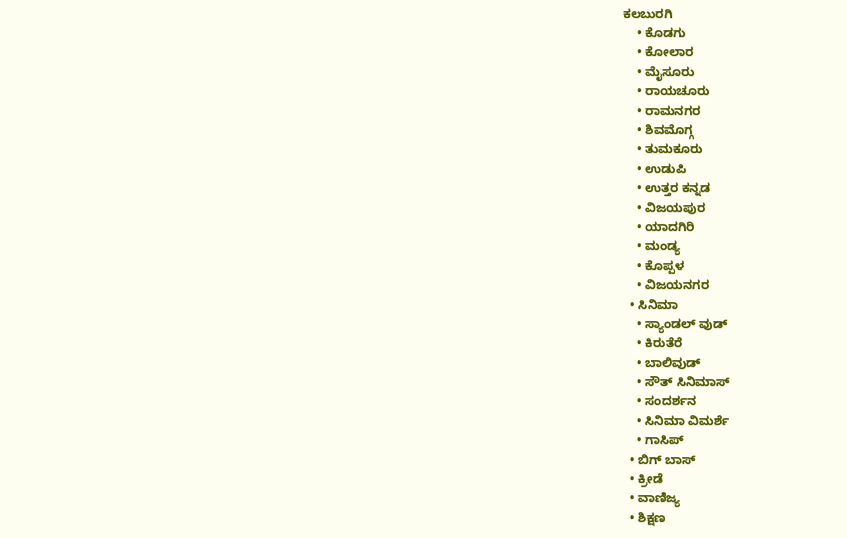ಕಲಬುರಗಿ
    • ಕೊಡಗು
    • ಕೋಲಾರ
    • ಮೈಸೂರು
    • ರಾಯಚೂರು
    • ರಾಮನಗರ
    • ಶಿವಮೊಗ್ಗ
    • ತುಮಕೂರು
    • ಉಡುಪಿ
    • ಉತ್ತರ ಕನ್ನಡ
    • ವಿಜಯಪುರ
    • ಯಾದಗಿರಿ
    • ಮಂಡ್ಯ
    • ಕೊಪ್ಪಳ
    • ವಿಜಯನಗರ
  • ಸಿನಿಮಾ
    • ಸ್ಯಾಂಡಲ್ ವುಡ್
    • ಕಿರುತೆರೆ
    • ಬಾಲಿವುಡ್
    • ಸೌತ್ ಸಿನಿಮಾಸ್
    • ಸಂದರ್ಶನ
    • ಸಿನಿಮಾ ವಿಮರ್ಶೆ
    • ಗಾಸಿಪ್
  • ಬಿಗ್ ಬಾಸ್
  • ಕ್ರೀಡೆ
  • ವಾಣಿಜ್ಯ
  • ಶಿಕ್ಷಣ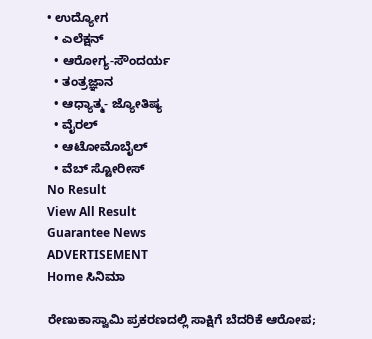• ಉದ್ಯೋಗ
  • ಎಲೆಕ್ಷನ್
  • ಆರೋಗ್ಯ-ಸೌಂದರ್ಯ
  • ತಂತ್ರಜ್ಞಾನ
  • ಆಧ್ಯಾತ್ಮ- ಜ್ಯೋತಿಷ್ಯ
  • ವೈರಲ್
  • ಆಟೋಮೊಬೈಲ್
  • ವೆಬ್ ಸ್ಟೋರೀಸ್
No Result
View All Result
Guarantee News
ADVERTISEMENT
Home ಸಿನಿಮಾ

ರೇಣುಕಾಸ್ವಾಮಿ ಪ್ರಕರಣದಲ್ಲಿ ಸಾಕ್ಷಿಗೆ ಬೆದರಿಕೆ ಆರೋಪ;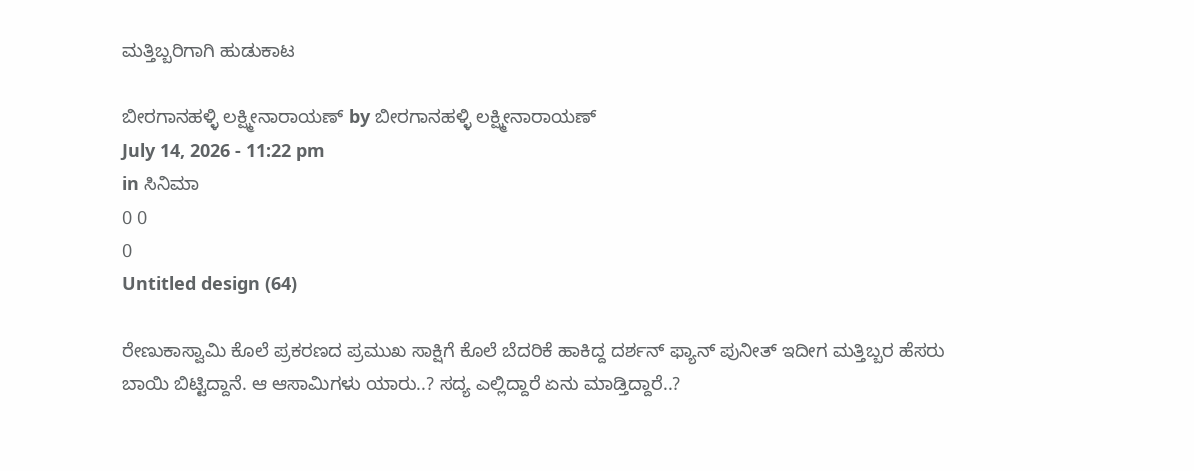ಮತ್ತಿಬ್ಬರಿಗಾಗಿ ಹುಡುಕಾಟ

ಬೀರಗಾನಹಳ್ಳಿ ಲಕ್ಷ್ಮೀನಾರಾಯಣ್ by ಬೀರಗಾನಹಳ್ಳಿ ಲಕ್ಷ್ಮೀನಾರಾಯಣ್
July 14, 2026 - 11:22 pm
in ಸಿನಿಮಾ
0 0
0
Untitled design (64)

ರೇಣುಕಾಸ್ವಾಮಿ ಕೊಲೆ ಪ್ರಕರಣದ ಪ್ರಮುಖ ಸಾಕ್ಷಿಗೆ ಕೊಲೆ ಬೆದರಿಕೆ ಹಾಕಿದ್ದ ದರ್ಶನ್ ಫ್ಯಾನ್ ಪುನೀತ್ ಇದೀಗ ಮತ್ತಿಬ್ಬರ ಹೆಸರು ಬಾಯಿ ಬಿಟ್ಟಿದ್ದಾನೆ. ಆ ಆಸಾಮಿಗಳು ಯಾರು..? ಸದ್ಯ ಎಲ್ಲಿದ್ದಾರೆ ಏನು ಮಾಡ್ತಿದ್ದಾರೆ..?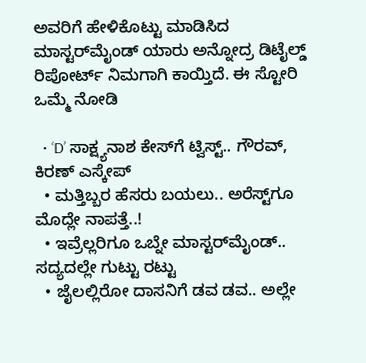ಅವರಿಗೆ ಹೇಳಿಕೊಟ್ಟು ಮಾಡಿಸಿದ ಮಾಸ್ಟರ್‌ಮೈಂಡ್ ಯಾರು ಅನ್ನೋದ್ರ ಡಿಟೈಲ್ಡ್ ರಿಪೋರ್ಟ್ ನಿಮಗಾಗಿ ಕಾಯ್ತಿದೆ. ಈ ಸ್ಟೋರಿ ಒಮ್ಮೆ ನೋಡಿ

  • ‘D’ ಸಾಕ್ಷ್ಯನಾಶ ಕೇಸ್‌ಗೆ ಟ್ವಿಸ್ಟ್.. ಗೌರವ್, ಕಿರಣ್ ಎಸ್ಕೇಪ್
  • ಮತ್ತಿಬ್ಬರ ಹೆಸರು ಬಯಲು.. ಅರೆಸ್ಟ್‌ಗೂ ಮೊದ್ಲೇ ನಾಪತ್ತೆ..!
  • ಇವ್ರೆಲ್ಲರಿಗೂ ಒಬ್ನೇ ಮಾಸ್ಟರ್‌‌ಮೈಂಡ್.. ಸದ್ಯದಲ್ಲೇ ಗುಟ್ಟು ರಟ್ಟು
  • ಜೈಲಲ್ಲಿರೋ ದಾಸನಿಗೆ ಡವ ಡವ.. ಅಲ್ಲೇ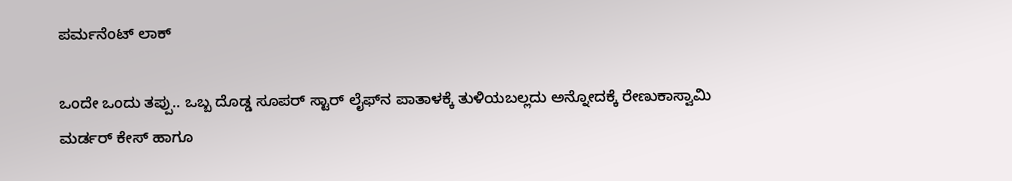ಪರ್ಮನೆಂಟ್ ಲಾಕ್

ಒಂದೇ ಒಂದು ತಪ್ಪು.. ಒಬ್ಬ ದೊಡ್ಡ ಸೂಪರ್ ಸ್ಟಾರ್‌‌ ಲೈಫ್‌‌‌ನ ಪಾತಾಳಕ್ಕೆ ತುಳಿಯಬಲ್ಲದು ಅನ್ನೋದಕ್ಕೆ ರೇಣುಕಾಸ್ವಾಮಿ ಮರ್ಡರ್ ಕೇಸ್ ಹಾಗೂ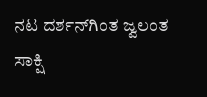ನಟ ದರ್ಶನ್‌ಗಿಂತ ಜ್ವಲಂತ ಸಾಕ್ಷಿ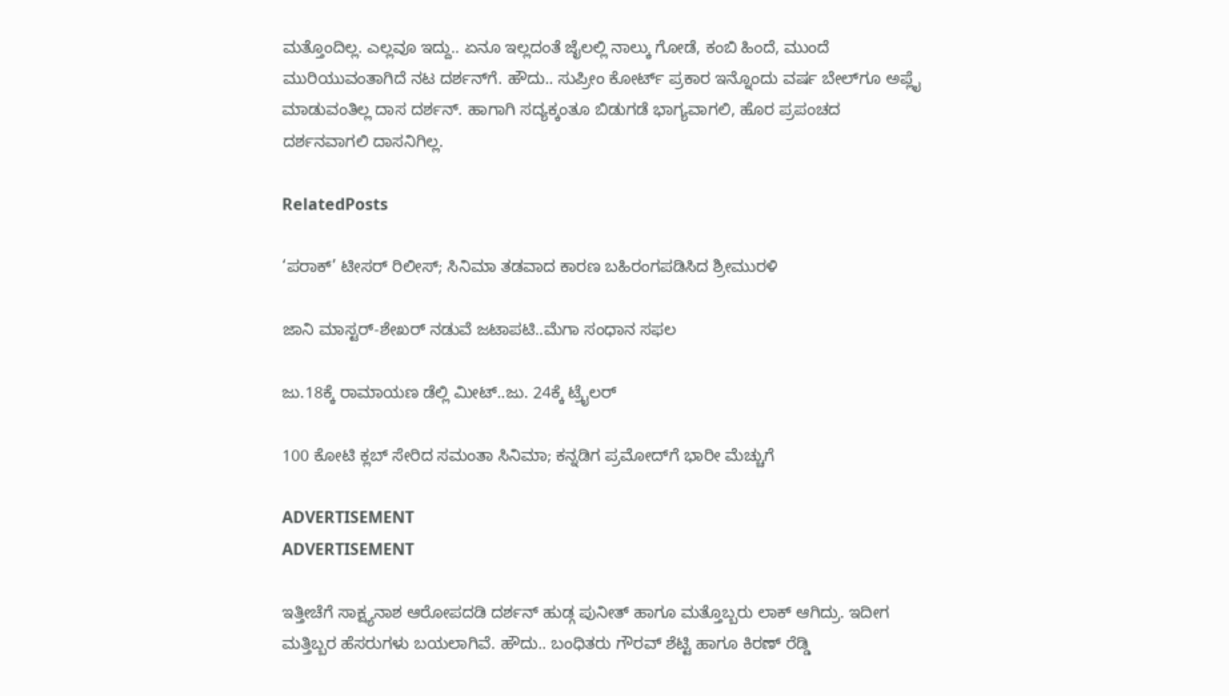ಮತ್ತೊಂದಿಲ್ಲ. ಎಲ್ಲವೂ ಇದ್ದು.. ಏನೂ ಇಲ್ಲದಂತೆ ಜೈಲಲ್ಲಿ ನಾಲ್ಕು ಗೋಡೆ, ಕಂಬಿ ಹಿಂದೆ, ಮುಂದೆ ಮುರಿಯುವಂತಾಗಿದೆ ನಟ ದರ್ಶನ್‌ಗೆ. ಹೌದು.. ಸುಪ್ರೀಂ ಕೋರ್ಟ್ ಪ್ರಕಾರ ಇನ್ನೊಂದು ವರ್ಷ ಬೇಲ್‌ಗೂ ಅಪ್ಲೈ ಮಾಡುವಂತಿಲ್ಲ ದಾಸ ದರ್ಶನ್. ಹಾಗಾಗಿ ಸದ್ಯಕ್ಕಂತೂ ಬಿಡುಗಡೆ ಭಾಗ್ಯವಾಗಲಿ, ಹೊರ ಪ್ರಪಂಚದ ದರ್ಶನವಾಗಲಿ ದಾಸನಿಗಿಲ್ಲ.

RelatedPosts

‘ಪರಾಕ್’ ಟೀಸರ್ ರಿಲೀಸ್; ಸಿನಿಮಾ ತಡವಾದ ಕಾರಣ ಬಹಿರಂಗಪಡಿಸಿದ ಶ್ರೀಮುರಳಿ

ಜಾನಿ ಮಾಸ್ಟರ್-ಶೇಖರ್ ನಡುವೆ ಜಟಾಪಟಿ..ಮೆಗಾ ಸಂಧಾನ ಸಫಲ

ಜು.18ಕ್ಕೆ ರಾಮಾಯಣ ಡೆಲ್ಲಿ ‌ಮೀಟ್..ಜು. 24ಕ್ಕೆ ಟ್ರೈಲರ್

100 ಕೋಟಿ ಕ್ಲಬ್ ಸೇರಿದ ಸಮಂತಾ ಸಿನಿಮಾ; ಕನ್ನಡಿಗ ಪ್ರಮೋದ್‌ಗೆ ಭಾರೀ ಮೆಚ್ಚುಗೆ

ADVERTISEMENT
ADVERTISEMENT

ಇತ್ತೀಚೆಗೆ ಸಾಕ್ಷ್ಯನಾಶ ಆರೋಪದಡಿ ದರ್ಶನ್ ಹುಡ್ಗ ಪುನೀತ್ ಹಾಗೂ ಮತ್ತೊಬ್ಬರು ಲಾಕ್ ಆಗಿದ್ರು. ಇದೀಗ ಮತ್ತಿಬ್ಬರ ಹೆಸರುಗಳು ಬಯಲಾಗಿವೆ. ಹೌದು.. ಬಂಧಿತರು ಗೌರವ್ ಶೆಟ್ಟಿ ಹಾಗೂ ಕಿರಣ್ ರೆಡ್ಡಿ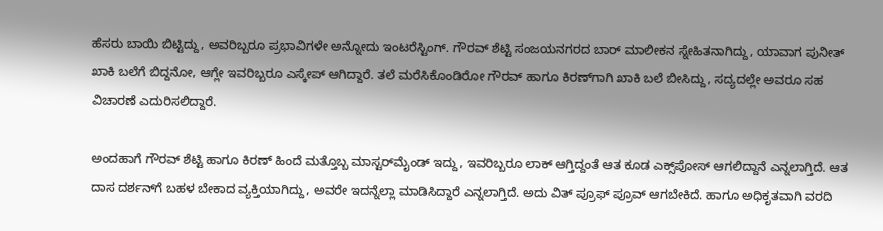ಹೆಸರು ಬಾಯಿ ಬಿಟ್ಟಿದ್ದು, ಅವರಿಬ್ಬರೂ ಪ್ರಭಾವಿಗಳೇ ಅನ್ನೋದು ಇಂಟರೆಸ್ಟಿಂಗ್. ಗೌರವ್ ಶೆಟ್ಟಿ ಸಂಜಯನಗರದ ಬಾರ್ ಮಾಲೀಕನ ಸ್ನೇಹಿತನಾಗಿದ್ದು, ಯಾವಾಗ ಪುನೀತ್ ಖಾಕಿ ಬಲೆಗೆ ಬಿದ್ದನೋ, ಆಗ್ಲೇ ಇವರಿಬ್ಬರೂ ಎಸ್ಕೇಪ್ ಆಗಿದ್ದಾರೆ. ತಲೆ ಮರೆಸಿಕೊಂಡಿರೋ ಗೌರವ್ ಹಾಗೂ ಕಿರಣ್‌ಗಾಗಿ ಖಾಕಿ ಬಲೆ ಬೀಸಿದ್ದು, ಸದ್ಯದಲ್ಲೇ ಅವರೂ ಸಹ ವಿಚಾರಣೆ ಎದುರಿಸಲಿದ್ದಾರೆ.

ಅಂದಹಾಗೆ ಗೌರವ್ ಶೆಟ್ಟಿ ಹಾಗೂ ಕಿರಣ್‌ ಹಿಂದೆ ಮತ್ತೊಬ್ಬ ಮಾಸ್ಟರ್‌ಮೈಂಡ್ ಇದ್ದು, ಇವರಿಬ್ಬರೂ ಲಾಕ್ ಆಗ್ತಿದ್ದಂತೆ ಆತ ಕೂಡ ಎಕ್ಸ್‌ಪೋಸ್ ಆಗಲಿದ್ದಾನೆ ಎನ್ನಲಾಗ್ತಿದೆ. ಆತ ದಾಸ ದರ್ಶನ್‌ಗೆ ಬಹಳ ಬೇಕಾದ ವ್ಯಕ್ತಿಯಾಗಿದ್ದು, ಅವರೇ ಇದನ್ನೆಲ್ಲಾ ಮಾಡಿಸಿದ್ದಾರೆ ಎನ್ನಲಾಗ್ತಿದೆ. ಅದು ವಿತ್ ಪ್ರೂಫ್ ಪ್ರೂವ್ ಆಗಬೇಕಿದೆ. ಹಾಗೂ ಅಧಿಕೃತವಾಗಿ ವರದಿ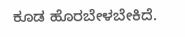ಕೂಡ ಹೊರಬೇಳಬೇಕಿದೆ.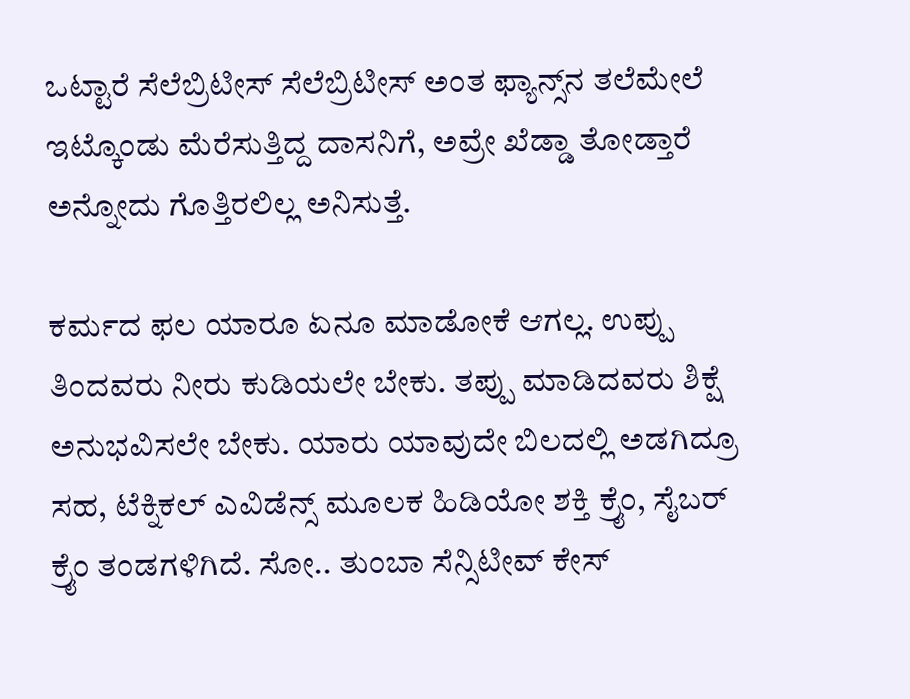ಒಟ್ಟಾರೆ ಸೆಲೆಬ್ರಿಟೀಸ್ ಸೆಲೆಬ್ರಿಟೀಸ್ ಅಂತ ಫ್ಯಾನ್ಸ್‌ನ ತಲೆಮೇಲೆ ಇಟ್ಕೊಂಡು ಮೆರೆಸುತ್ತಿದ್ದ ದಾಸನಿಗೆ, ಅವ್ರೇ ಖೆಡ್ಡಾ ತೋಡ್ತಾರೆ ಅನ್ನೋದು ಗೊತ್ತಿರಲಿಲ್ಲ ಅನಿಸುತ್ತೆ.

ಕರ್ಮದ ಫಲ ಯಾರೂ ಏನೂ ಮಾಡೋಕೆ ಆಗಲ್ಲ. ಉಪ್ಪು ತಿಂದವರು ನೀರು ಕುಡಿಯಲೇ ಬೇಕು. ತಪ್ಪು ಮಾಡಿದವರು ಶಿಕ್ಷೆ ಅನುಭವಿಸಲೇ ಬೇಕು. ಯಾರು ಯಾವುದೇ ಬಿಲದಲ್ಲಿ ಅಡಗಿದ್ರೂ ಸಹ, ಟೆಕ್ನಿಕಲ್ ಎವಿಡೆನ್ಸ್‌‌‌ ಮೂಲಕ ಹಿಡಿಯೋ ಶಕ್ತಿ ಕ್ರೈಂ, ಸೈಬರ್ ಕ್ರೈಂ ತಂಡಗಳಿಗಿದೆ. ಸೋ.. ತುಂಬಾ ಸೆನ್ಸಿಟೀವ್ ಕೇಸ್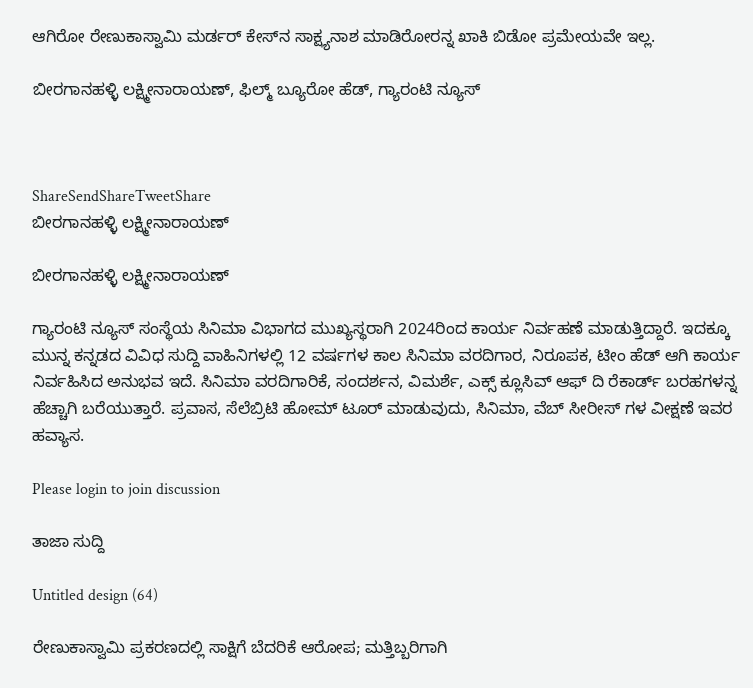ಆಗಿರೋ ರೇಣುಕಾಸ್ವಾಮಿ ಮರ್ಡರ್ ಕೇಸ್‌‌‌ನ ಸಾಕ್ಷ್ಯನಾಶ ಮಾಡಿರೋರನ್ನ ಖಾಕಿ ಬಿಡೋ ಪ್ರಮೇಯವೇ ಇಲ್ಲ.

ಬೀರಗಾನಹಳ್ಳಿ ಲಕ್ಷ್ಮೀನಾರಾಯಣ್, ಫಿಲ್ಮ್ ಬ್ಯೂರೋ ಹೆಡ್, ಗ್ಯಾರಂಟಿ ನ್ಯೂಸ್



ShareSendShareTweetShare
ಬೀರಗಾನಹಳ್ಳಿ ಲಕ್ಷ್ಮೀನಾರಾಯಣ್

ಬೀರಗಾನಹಳ್ಳಿ ಲಕ್ಷ್ಮೀನಾರಾಯಣ್

ಗ್ಯಾರಂಟಿ ನ್ಯೂಸ್ ಸಂಸ್ಥೆಯ ಸಿನಿಮಾ ವಿಭಾಗದ ಮುಖ್ಯಸ್ಥರಾಗಿ 2024ರಿಂದ ಕಾರ್ಯ ನಿರ್ವಹಣೆ ಮಾಡುತ್ತಿದ್ದಾರೆ. ಇದಕ್ಕೂ ಮುನ್ನ ಕನ್ನಡದ ವಿವಿಧ ಸುದ್ದಿ ವಾಹಿನಿಗಳಲ್ಲಿ 12 ವರ್ಷಗಳ ಕಾಲ ಸಿನಿಮಾ ವರದಿಗಾರ, ನಿರೂಪಕ, ಟೀಂ ಹೆಡ್ ಆಗಿ ಕಾರ್ಯ ನಿರ್ವಹಿಸಿದ ಅನುಭವ ಇದೆ. ಸಿನಿಮಾ ವರದಿಗಾರಿಕೆ, ಸಂದರ್ಶನ, ವಿಮರ್ಶೆ, ಎಕ್ಸ್ ಕ್ಲೂಸಿವ್ ಆಫ್ ದಿ ರೆಕಾರ್ಡ್ ಬರಹಗಳನ್ನ ಹೆಚ್ಚಾಗಿ ಬರೆಯುತ್ತಾರೆ. ಪ್ರವಾಸ, ಸೆಲೆಬ್ರಿಟಿ ಹೋಮ್ ಟೂರ್ ಮಾಡುವುದು, ಸಿನಿಮಾ, ವೆಬ್ ಸೀರೀಸ್ ಗಳ ವೀಕ್ಷಣೆ ಇವರ ಹವ್ಯಾಸ.

Please login to join discussion

ತಾಜಾ ಸುದ್ದಿ

Untitled design (64)

ರೇಣುಕಾಸ್ವಾಮಿ ಪ್ರಕರಣದಲ್ಲಿ ಸಾಕ್ಷಿಗೆ ಬೆದರಿಕೆ ಆರೋಪ; ಮತ್ತಿಬ್ಬರಿಗಾಗಿ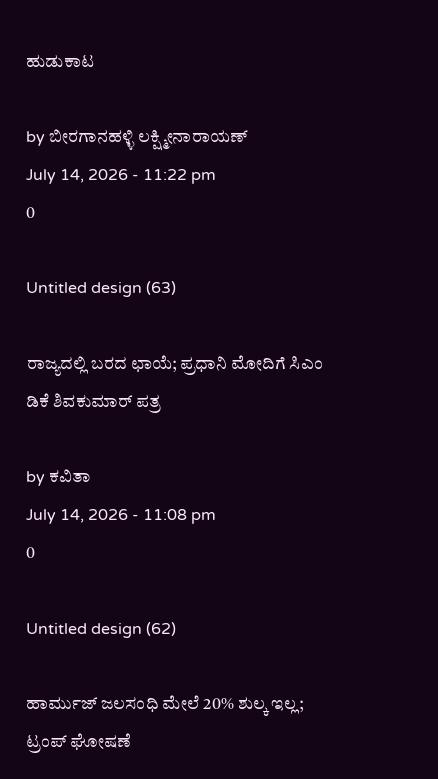ಹುಡುಕಾಟ

by ಬೀರಗಾನಹಳ್ಳಿ ಲಕ್ಷ್ಮೀನಾರಾಯಣ್
July 14, 2026 - 11:22 pm
0

Untitled design (63)

ರಾಜ್ಯದಲ್ಲಿ ಬರದ ಛಾಯೆ; ಪ್ರಧಾನಿ ಮೋದಿಗೆ ಸಿಎಂ ಡಿಕೆ ಶಿವಕುಮಾರ್ ಪತ್ರ

by ಕವಿತಾ
July 14, 2026 - 11:08 pm
0

Untitled design (62)

ಹಾರ್ಮುಜ್ ಜಲಸಂಧಿ ಮೇಲೆ 20% ಶುಲ್ಕ ಇಲ್ಲ; ಟ್ರಂಪ್ ಘೋಷಣೆ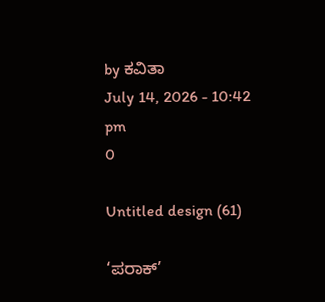by ಕವಿತಾ
July 14, 2026 - 10:42 pm
0

Untitled design (61)

‘ಪರಾಕ್’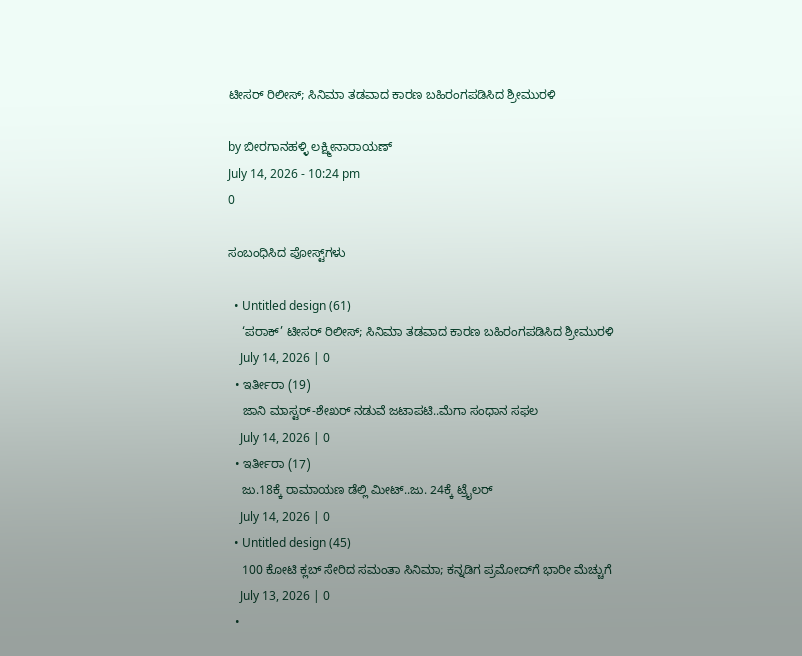ಟೀಸರ್ ರಿಲೀಸ್; ಸಿನಿಮಾ ತಡವಾದ ಕಾರಣ ಬಹಿರಂಗಪಡಿಸಿದ ಶ್ರೀಮುರಳಿ

by ಬೀರಗಾನಹಳ್ಳಿ ಲಕ್ಷ್ಮೀನಾರಾಯಣ್
July 14, 2026 - 10:24 pm
0

ಸಂಬಂಧಿಸಿದ ಪೋಸ್ಟ್‌ಗಳು

  • Untitled design (61)
    ‘ಪರಾಕ್’ ಟೀಸರ್ ರಿಲೀಸ್; ಸಿನಿಮಾ ತಡವಾದ ಕಾರಣ ಬಹಿರಂಗಪಡಿಸಿದ ಶ್ರೀಮುರಳಿ
    July 14, 2026 | 0
  • ಇರ್ತೀರಾ (19)
    ಜಾನಿ ಮಾಸ್ಟರ್-ಶೇಖರ್ ನಡುವೆ ಜಟಾಪಟಿ..ಮೆಗಾ ಸಂಧಾನ ಸಫಲ
    July 14, 2026 | 0
  • ಇರ್ತೀರಾ (17)
    ಜು.18ಕ್ಕೆ ರಾಮಾಯಣ ಡೆಲ್ಲಿ ‌ಮೀಟ್..ಜು. 24ಕ್ಕೆ ಟ್ರೈಲರ್
    July 14, 2026 | 0
  • Untitled design (45)
    100 ಕೋಟಿ ಕ್ಲಬ್ ಸೇರಿದ ಸಮಂತಾ ಸಿನಿಮಾ; ಕನ್ನಡಿಗ ಪ್ರಮೋದ್‌ಗೆ ಭಾರೀ ಮೆಚ್ಚುಗೆ
    July 13, 2026 | 0
  •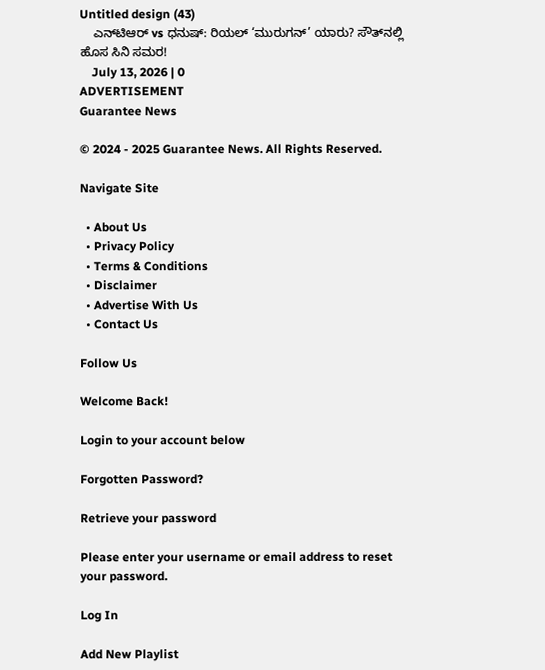Untitled design (43)
    ಎನ್‌ಟಿಆರ್ vs ಧನುಷ್: ರಿಯಲ್ ‘ಮುರುಗನ್’ ಯಾರು? ಸೌತ್‌ನಲ್ಲಿ ಹೊಸ ಸಿನಿ ಸಮರ!
    July 13, 2026 | 0
ADVERTISEMENT
Guarantee News

© 2024 - 2025 Guarantee News. All Rights Reserved.

Navigate Site

  • About Us
  • Privacy Policy
  • Terms & Conditions
  • Disclaimer
  • Advertise With Us
  • Contact Us

Follow Us

Welcome Back!

Login to your account below

Forgotten Password?

Retrieve your password

Please enter your username or email address to reset your password.

Log In

Add New Playlist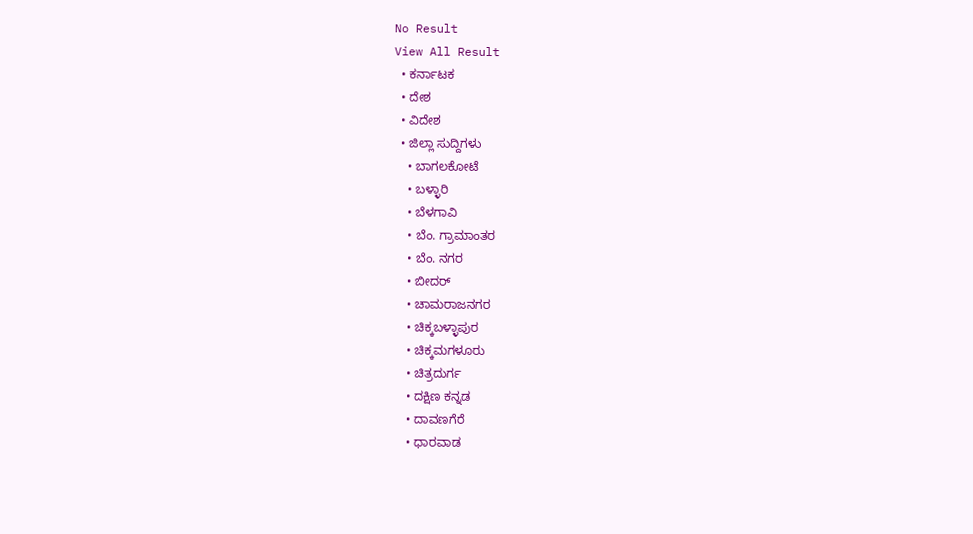No Result
View All Result
  • ಕರ್ನಾಟಕ
  • ದೇಶ
  • ವಿದೇಶ
  • ಜಿಲ್ಲಾ ಸುದ್ದಿಗಳು
    • ಬಾಗಲಕೋಟೆ
    • ಬಳ್ಳಾರಿ
    • ಬೆಳಗಾವಿ
    • ಬೆಂ. ಗ್ರಾಮಾಂತರ
    • ಬೆಂ. ನಗರ
    • ಬೀದರ್
    • ಚಾಮರಾಜನಗರ
    • ಚಿಕ್ಕಬಳ್ಳಾಪುರ
    • ಚಿಕ್ಕಮಗಳೂರು
    • ಚಿತ್ರದುರ್ಗ
    • ದಕ್ಷಿಣ ಕನ್ನಡ
    • ದಾವಣಗೆರೆ
    • ಧಾರವಾಡ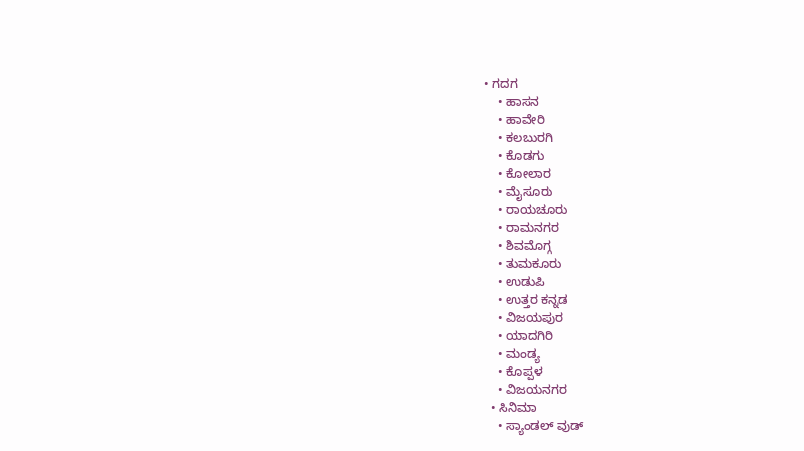• ಗದಗ
    • ಹಾಸನ
    • ಹಾವೇರಿ
    • ಕಲಬುರಗಿ
    • ಕೊಡಗು
    • ಕೋಲಾರ
    • ಮೈಸೂರು
    • ರಾಯಚೂರು
    • ರಾಮನಗರ
    • ಶಿವಮೊಗ್ಗ
    • ತುಮಕೂರು
    • ಉಡುಪಿ
    • ಉತ್ತರ ಕನ್ನಡ
    • ವಿಜಯಪುರ
    • ಯಾದಗಿರಿ
    • ಮಂಡ್ಯ
    • ಕೊಪ್ಪಳ
    • ವಿಜಯನಗರ
  • ಸಿನಿಮಾ
    • ಸ್ಯಾಂಡಲ್ ವುಡ್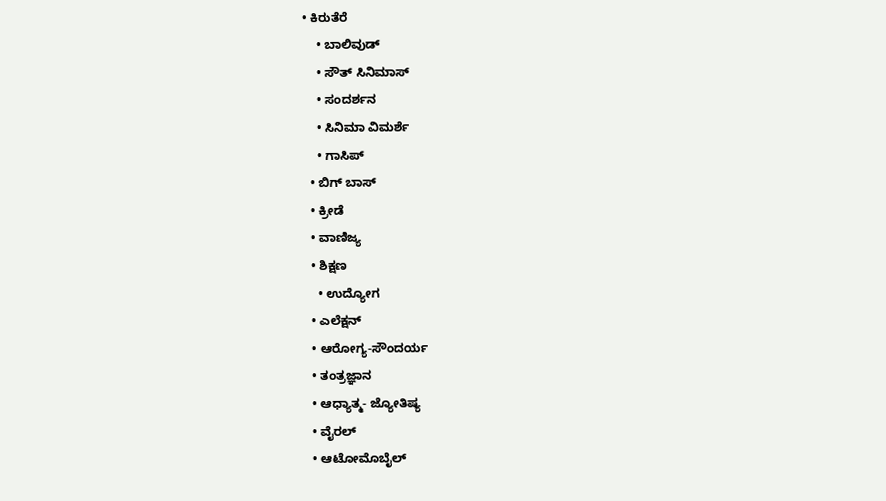• ಕಿರುತೆರೆ
    • ಬಾಲಿವುಡ್
    • ಸೌತ್ ಸಿನಿಮಾಸ್
    • ಸಂದರ್ಶನ
    • ಸಿನಿಮಾ ವಿಮರ್ಶೆ
    • ಗಾಸಿಪ್
  • ಬಿಗ್ ಬಾಸ್
  • ಕ್ರೀಡೆ
  • ವಾಣಿಜ್ಯ
  • ಶಿಕ್ಷಣ
    • ಉದ್ಯೋಗ
  • ಎಲೆಕ್ಷನ್
  • ಆರೋಗ್ಯ-ಸೌಂದರ್ಯ
  • ತಂತ್ರಜ್ಞಾನ
  • ಆಧ್ಯಾತ್ಮ- ಜ್ಯೋತಿಷ್ಯ
  • ವೈರಲ್
  • ಆಟೋಮೊಬೈಲ್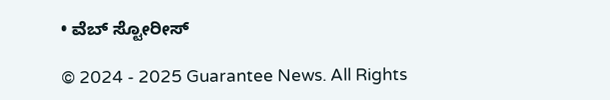• ವೆಬ್ ಸ್ಟೋರೀಸ್

© 2024 - 2025 Guarantee News. All Rights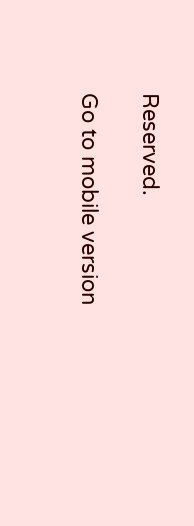Reserved.

Go to mobile version